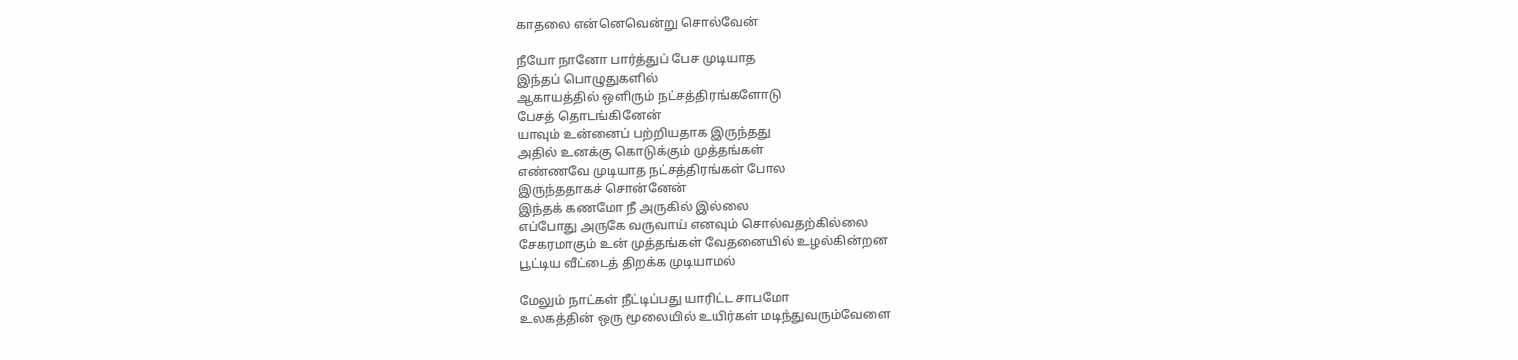காதலை என்னெவென்று சொல்வேன்

நீயோ நானோ பார்த்துப் பேச முடியாத
இந்தப் பொழுதுகளில்
ஆகாயத்தில் ஒளிரும் நட்சத்திரங்களோடு
பேசத் தொடங்கினேன்
யாவும் உன்னைப் பற்றியதாக இருந்தது
அதில் உனக்கு கொடுக்கும் முத்தங்கள்
எண்ணவே முடியாத நட்சத்திரங்கள் போல
இருந்ததாகச் சொன்னேன்
இந்தக் கணமோ நீ அருகில் இல்லை
எப்போது அருகே வருவாய் எனவும் சொல்வதற்கில்லை
சேகரமாகும் உன் முத்தங்கள் வேதனையில் உழல்கின்றன
பூட்டிய வீட்டைத் திறக்க முடியாமல்

மேலும் நாட்கள் நீட்டிப்பது யாரிட்ட சாபமோ
உலகத்தின் ஒரு மூலையில் உயிர்கள் மடிந்துவரும்வேளை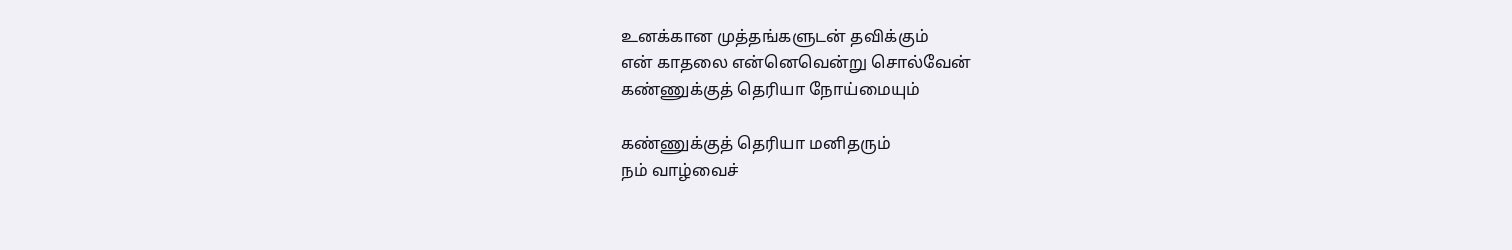உனக்கான முத்தங்களுடன் தவிக்கும்
என் காதலை என்னெவென்று சொல்வேன்
கண்ணுக்குத் தெரியா நோய்மையும்

கண்ணுக்குத் தெரியா மனிதரும்
நம் வாழ்வைச்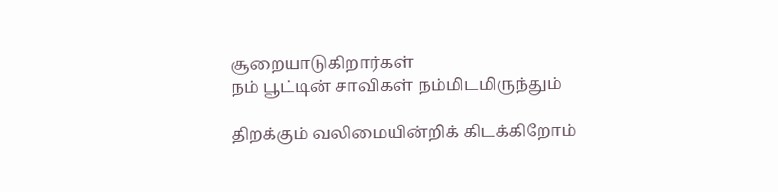சூறையாடுகிறார்கள்
நம் பூட்டின் சாவிகள் நம்மிடமிருந்தும்

திறக்கும் வலிமையின்றிக் கிடக்கிறோம்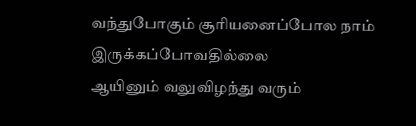வந்துபோகும் சூரியனைப்போல நாம் இருக்கப்போவதில்லை
ஆயினும் வலுவிழந்து வரும்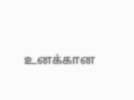உனக்கான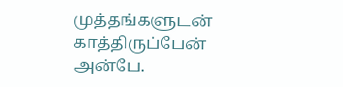முத்தங்களுடன் காத்திருப்பேன் அன்பே.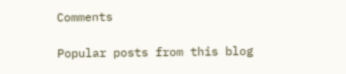Comments

Popular posts from this blog